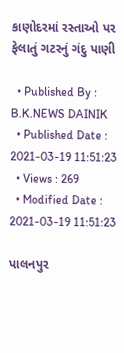કાણોદરમાં રસ્તાઓ પર ફેલાતું ગટરનું ગંદુ પાણી

  • Published By : B.K.NEWS DAINIK
  • Published Date : 2021-03-19 11:51:23
  • Views : 269
  • Modified Date : 2021-03-19 11:51:23

પાલનપુર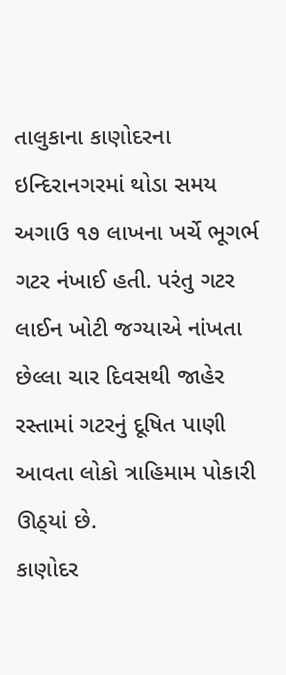તાલુકાના કાણોદરના ઇન્દિરાનગરમાં થોડા સમય અગાઉ ૧૭ લાખના ખર્ચે ભૂગર્ભ ગટર નંખાઈ હતી. પરંતુ ગટર લાઈન ખોટી જગ્યાએ નાંખતા છેલ્લા ચાર દિવસથી જાહેર રસ્તામાં ગટરનું દૂષિત પાણી આવતા લોકો ત્રાહિમામ પોકારી ઊઠ્‌યાં છે.
કાણોદર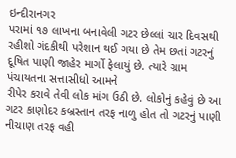ઇન્દીરાનગર
પરામાં ૧૭ લાખના બનાવેલી ગટર છેલ્લાં ચાર દિવસથી રહીશો ગંદકીથી પરેશાન થઈ ગયા છે તેમ છતાં ગટરનું દૂષિત પાણી જાહેર માર્ગો ફેલાયું છે. ત્યારે ગ્રામ
પંચાયતના સત્તાસીધો આમને
રીપેર કરાવે તેવી લોક માંગ ઉઠી છે. લોકોનું કહેવું છે આ ગટર કાણોદર કબ્રસ્તાન તરફ નાળુ હોત તો ગટરનું પાણી નીચાણ તરફ વહી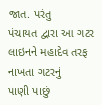જાત. પરંતુ
પંચાયત દ્વારા આ ગટર લાઇનને મહાદેવ તરફ નાખતા ગટરનું
પાણી પાછું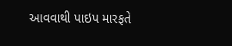આવવાથી પાઇપ મારફતે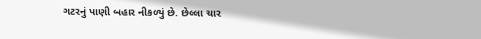ગટરનું પાણી બહાર નીકળ્યું છે. છેલ્લા ચાર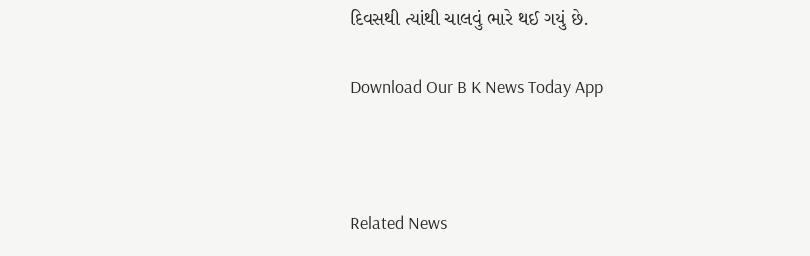દિવસથી ત્યાંથી ચાલવું ભારે થઈ ગયું છે.

Download Our B K News Today App



Related News